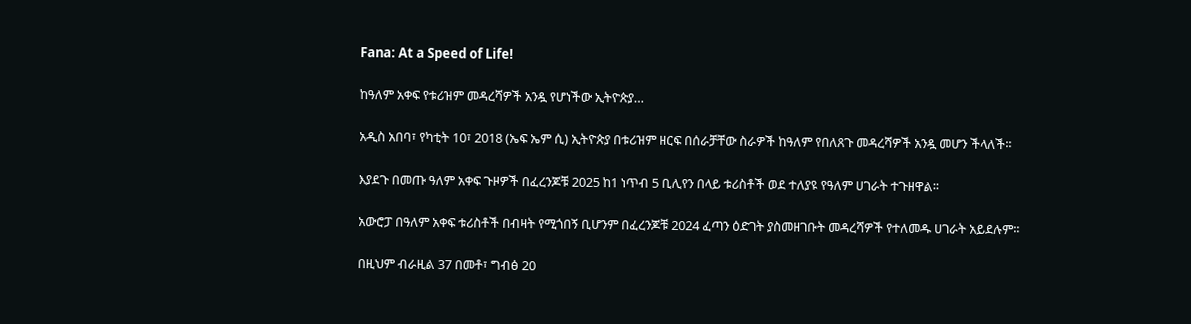Fana: At a Speed of Life!

ከዓለም አቀፍ የቱሪዝም መዳረሻዎች አንዷ የሆነችው ኢትዮጵያ…

አዲስ አበባ፣ የካቲት 10፣ 2018 (ኤፍ ኤም ሲ) ኢትዮጵያ በቱሪዝም ዘርፍ በሰራቻቸው ስራዎች ከዓለም የበለጸጉ መዳረሻዎች አንዷ መሆን ችላለች፡፡

እያደጉ በመጡ ዓለም አቀፍ ጉዞዎች በፈረንጆቹ 2025 ከ1 ነጥብ 5 ቢሊየን በላይ ቱሪስቶች ወደ ተለያዩ የዓለም ሀገራት ተጉዘዋል፡፡

አውሮፓ በዓለም አቀፍ ቱሪስቶች በብዛት የሚጎበኝ ቢሆንም በፈረንጆቹ 2024 ፈጣን ዕድገት ያስመዘገቡት መዳረሻዎች የተለመዱ ሀገራት አይደሉም፡፡

በዚህም ብራዚል 37 በመቶ፣ ግብፅ 20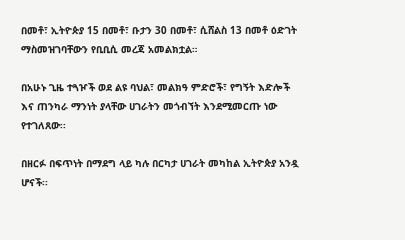በመቶ፣ ኢትዮጵያ 15 በመቶ፣ ቡታን 30 በመቶ፣ ሲሸልስ 13 በመቶ ዕድገት ማስመዝገባቸውን የቢቢሲ መረጃ አመልክቷል።

በአሁኑ ጊዜ ተጓዦች ወደ ልዩ ባህል፣ መልክዓ ምድሮች፣ የግኝት እድሎች እና ጠንካራ ማንነት ያላቸው ሀገራትን መጎብኘት እንደሚመርጡ ነው የተገለጸው፡፡

በዘርፉ በፍጥነት በማደግ ላይ ካሉ በርካታ ሀገራት መካከል ኢትዮጵያ አንዷ ሆናች፡፡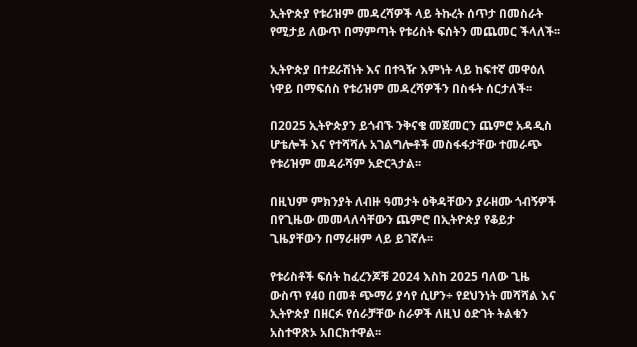ኢትዮጵያ የቱሪዝም መዳረሻዎች ላይ ትኩረት ሰጥታ በመስራት የሚታይ ለውጥ በማምጣት የቱሪስት ፍሰትን መጨመር ችላለች፡፡

ኢትዮጵያ በተደራሽነት እና በተጓዥ እምነት ላይ ከፍተኛ መዋዕለ ነዋይ በማፍሰስ የቱሪዝም መዳረሻዎችን በስፋት ሰርታለች፡፡

በ2025 ኢትዮጵያን ይጎብኙ ንቅናቄ መጀመርን ጨምሮ አዳዲስ ሆቴሎች እና የተሻሻሉ አገልግሎቶች መስፋፋታቸው ተመራጭ የቱሪዝም መዳራሻም አድርጓታል፡፡

በዚህም ምክንያት ለብዙ ዓመታት ዕቅዳቸውን ያራዘሙ ጎብኝዎች በየጊዜው መመላለሳቸውን ጨምሮ በኢትዮጵያ የቆይታ ጊዜያቸውን በማራዘም ላይ ይገኛሉ፡፡

የቱሪስቶች ፍሰት ከፈረንጆቹ 2024 እስከ 2025 ባለው ጊዜ ውስጥ የ40 በመቶ ጭማሪ ያሳየ ሲሆን÷ የደህንነት መሻሻል እና ኢትዮጵያ በዘርፉ የሰራቻቸው ስራዎች ለዚህ ዕድገት ትልቁን አስተዋጽኦ አበርክተዋል፡፡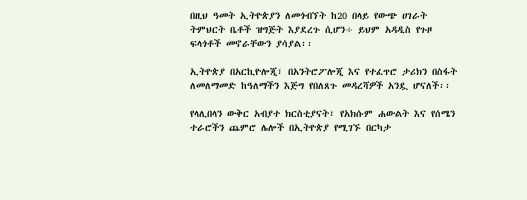በዚህ ዓመት ኢትዮጵያን ለመጎብኘት ከ20 በላይ የውጭ ሀገራት ትምህርት ቤቶች ዝግጅት እያደረጉ ሲሆን÷ ይህም አዳዲስ የጉዞ ፍላጎቶች መኖራቸውን ያሳያል፡፡

ኢትዮጵያ በአርኪዮሎጂ፣ በአንትሮፖሎጂ እና የተፈጥሮ ታሪክን በስፋት ለመለማመድ ከዓለማችን እጅግ የበለጸጉ መዳረሻዎች አንዷ ሆናለች፡፡

የላሊበላን ውቅር አብያተ ክርስቲያናት፣ የአክሱም ሐውልት እና የሰሜን ተራሮችን ጨምሮ ሌሎች በኢትዮጵያ የሚገኙ በርካታ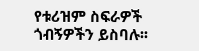የቱሪዝም ስፍራዎች ጎብኝዎችን ይስባሉ፡፡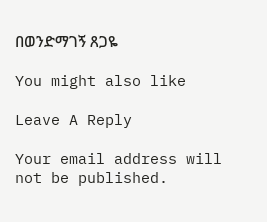በወንድማገኝ ጸጋዬ

You might also like

Leave A Reply

Your email address will not be published.